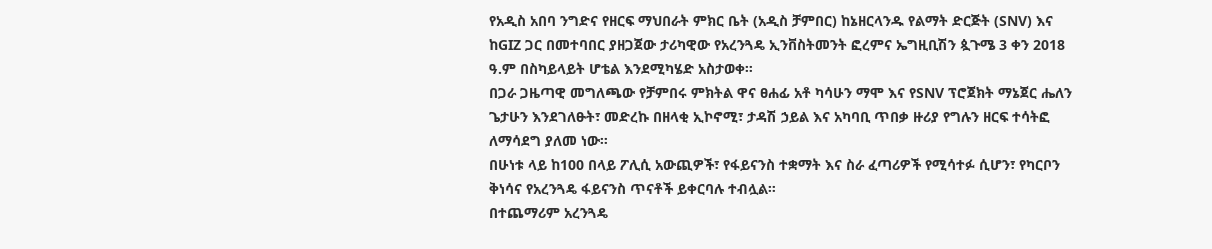የአዲስ አበባ ንግድና የዘርፍ ማህበራት ምክር ቤት (አዲስ ቻምበር) ከኔዘርላንዱ የልማት ድርጅት (SNV) እና ከGIZ ጋር በመተባበር ያዘጋጀው ታሪካዊው የአረንጓዴ ኢንቨስትመንት ፎረምና ኤግዚቢሽን ጷጉሜ 3 ቀን 2018 ዓ.ም በስካይላይት ሆቴል እንደሚካሄድ አስታወቀ።
በጋራ ጋዜጣዊ መግለጫው የቻምበሩ ምክትል ዋና ፀሐፊ አቶ ካሳሁን ማሞ እና የSNV ፕሮጀክት ማኔጀር ሔለን ጌታሁን እንደገለፁት፣ መድረኩ በዘላቂ ኢኮኖሚ፣ ታዳሽ ኃይል እና አካባቢ ጥበቃ ዙሪያ የግሉን ዘርፍ ተሳትፎ ለማሳደግ ያለመ ነው።
በሁነቱ ላይ ከ100 በላይ ፖሊሲ አውጪዎች፣ የፋይናንስ ተቋማት እና ስራ ፈጣሪዎች የሚሳተፉ ሲሆን፣ የካርቦን ቅነሳና የአረንጓዴ ፋይናንስ ጥናቶች ይቀርባሉ ተብሏል።
በተጨማሪም አረንጓዴ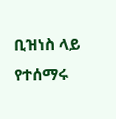ቢዝነስ ላይ የተሰማሩ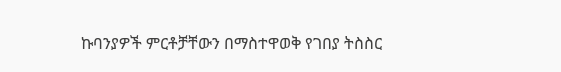ኩባንያዎች ምርቶቻቸውን በማስተዋወቅ የገበያ ትስስር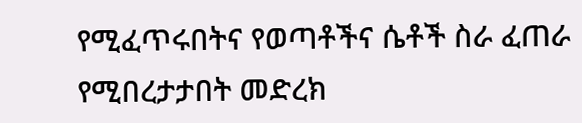የሚፈጥሩበትና የወጣቶችና ሴቶች ስራ ፈጠራ የሚበረታታበት መድረክ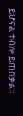ይሆናል ተብሎ ይጠበቃል።